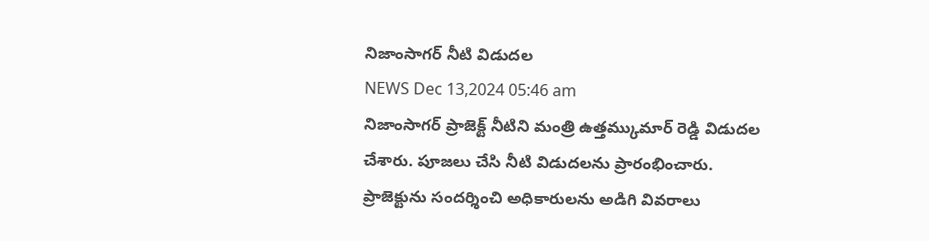నిజాంసాగర్ నీటి విడుదల
NEWS Dec 13,2024 05:46 am
నిజాంసాగర్ ప్రాజెక్ట్ నీటిని మంత్రి ఉత్తమ్కుమార్ రెడ్డి విడుదల చేశారు. పూజలు చేసి నీటి విడుదలను ప్రారంభించారు. ప్రాజెక్టును సందర్శించి అధికారులను అడిగి వివరాలు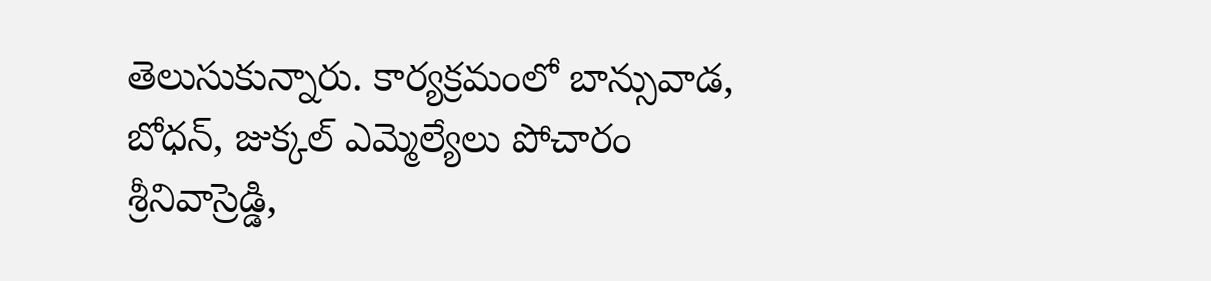తెలుసుకున్నారు. కార్యక్రమంలో బాన్సువాడ, బోధన్, జుక్కల్ ఎమ్మెల్యేలు పోచారం శ్రీనివాస్రెడ్డి,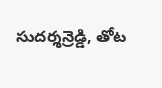సుదర్శన్రెడ్డి, తోట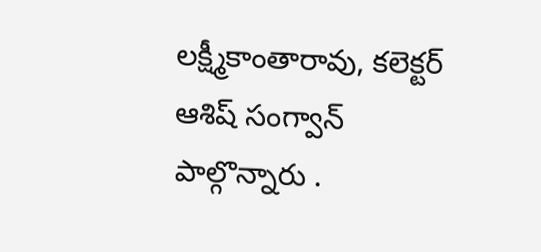లక్ష్మీకాంతారావు, కలెక్టర్ ఆశిష్ సంగ్వాన్ పాల్గొన్నారు .